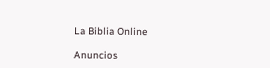La Biblia Online

Anuncios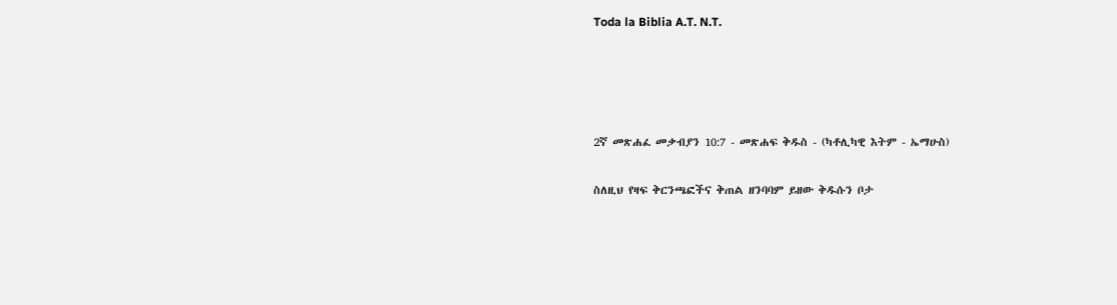Toda la Biblia A.T. N.T.




2ኛ መጽሐፈ መቃብያን 10:7 - መጽሐፍ ቅዱስ - (ካቶሊካዊ እትም - ኤማሁስ)

ስለዚህ የዛፍ ቅርንጫፎችና ቅጠል ዘንባባም ይዘው ቅዱሱን ቦታ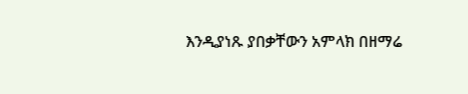እንዲያነጹ ያበቃቸውን አምላክ በዘማሬ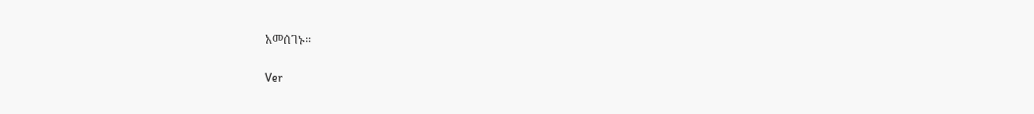አመሰገኑ።

Ver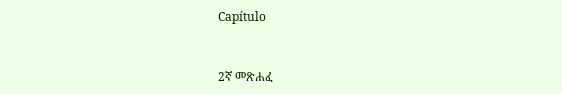Capítulo



2ኛ መጽሐፈ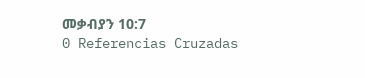መቃብያን 10:7
0 Referencias Cruzadas